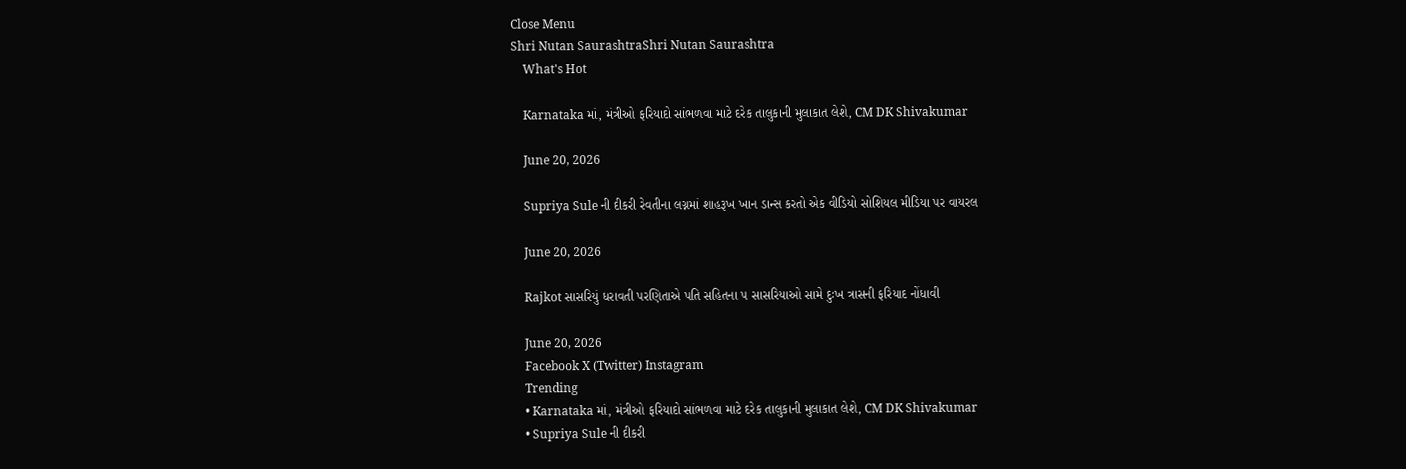Close Menu
Shri Nutan SaurashtraShri Nutan Saurashtra
    What's Hot

    Karnataka માં, મંત્રીઓ ફરિયાદો સાંભળવા માટે દરેક તાલુકાની મુલાકાત લેશે, CM DK Shivakumar

    June 20, 2026

    Supriya Sule ની દીકરી રેવતીના લગ્નમાં શાહરૂખ ખાન ડાન્સ કરતો એક વીડિયો સોશિયલ મીડિયા પર વાયરલ

    June 20, 2026

    Rajkot સાસરિયું ધરાવતી પરણિતાએ પતિ સહિતના ૫ સાસરિયાઓ સામે દુઃખ ત્રાસની ફરિયાદ નોંધાવી

    June 20, 2026
    Facebook X (Twitter) Instagram
    Trending
    • Karnataka માં, મંત્રીઓ ફરિયાદો સાંભળવા માટે દરેક તાલુકાની મુલાકાત લેશે, CM DK Shivakumar
    • Supriya Sule ની દીકરી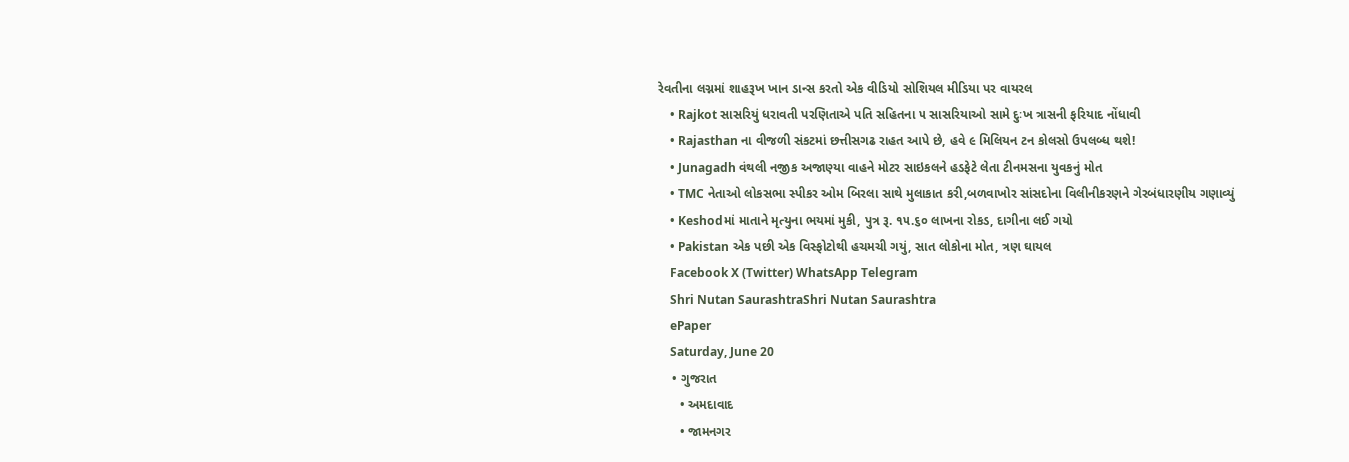રેવતીના લગ્નમાં શાહરૂખ ખાન ડાન્સ કરતો એક વીડિયો સોશિયલ મીડિયા પર વાયરલ
    • Rajkot સાસરિયું ધરાવતી પરણિતાએ પતિ સહિતના ૫ સાસરિયાઓ સામે દુઃખ ત્રાસની ફરિયાદ નોંધાવી
    • Rajasthan ના વીજળી સંકટમાં છત્તીસગઢ રાહત આપે છે, હવે ૯ મિલિયન ટન કોલસો ઉપલબ્ધ થશે!
    • Junagadh વંથલી નજીક અજાણ્યા વાહને મોટર સાઇકલને હડફેટે લેતા ટીનમસના યુવકનું મોત
    • TMC નેતાઓ લોકસભા સ્પીકર ઓમ બિરલા સાથે મુલાકાત કરી,બળવાખોર સાંસદોના વિલીનીકરણને ગેરબંધારણીય ગણાવ્યું
    • Keshodમાં માતાને મૃત્યુના ભયમાં મુકી, પુત્ર રૂ. ૧૫.૬૦ લાખના રોકડ, દાગીના લઈ ગયો
    • Pakistan એક પછી એક વિસ્ફોટોથી હચમચી ગયું, સાત લોકોના મોત, ત્રણ ઘાયલ
    Facebook X (Twitter) WhatsApp Telegram
    Shri Nutan SaurashtraShri Nutan Saurashtra
    ePaper
    Saturday, June 20
    • ગુજરાત
      • અમદાવાદ
      • જામનગર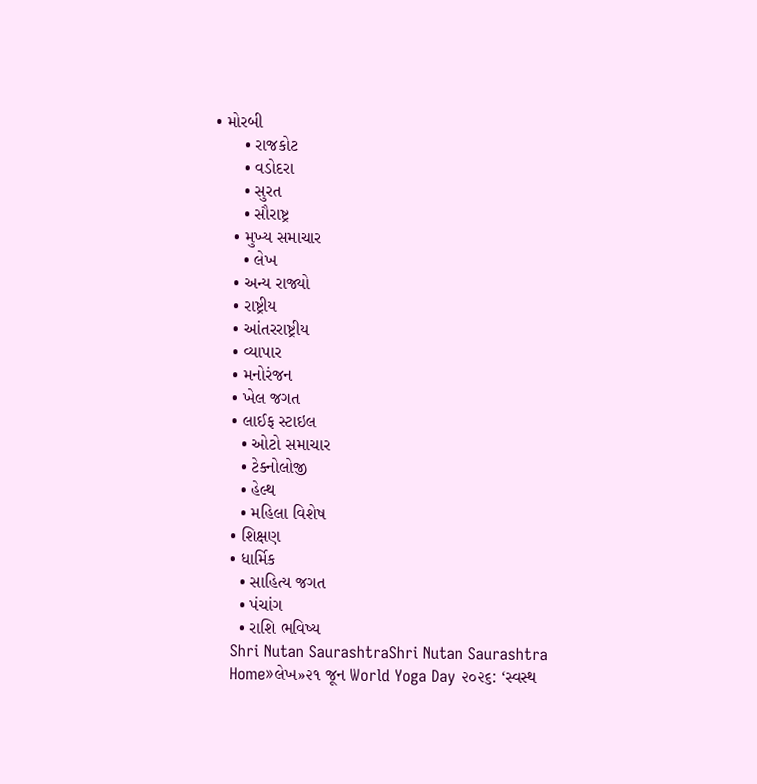• મોરબી
      • રાજકોટ
      • વડોદરા
      • સુરત
      • સૌરાષ્ટ્ર
    • મુખ્ય સમાચાર
      • લેખ
    • અન્ય રાજ્યો
    • રાષ્ટ્રીય
    • આંતરરાષ્ટ્રીય
    • વ્યાપાર
    • મનોરંજન
    • ખેલ જગત
    • લાઈફ સ્ટાઇલ
      • ઓટો સમાચાર
      • ટેક્નોલોજી
      • હેલ્થ
      • મહિલા વિશેષ
    • શિક્ષણ
    • ધાર્મિક
      • સાહિત્ય જગત
      • પંચાંગ
      • રાશિ ભવિષ્ય
    Shri Nutan SaurashtraShri Nutan Saurashtra
    Home»લેખ»૨૧ જૂન World Yoga Day ૨૦૨૬: ‘સ્વસ્થ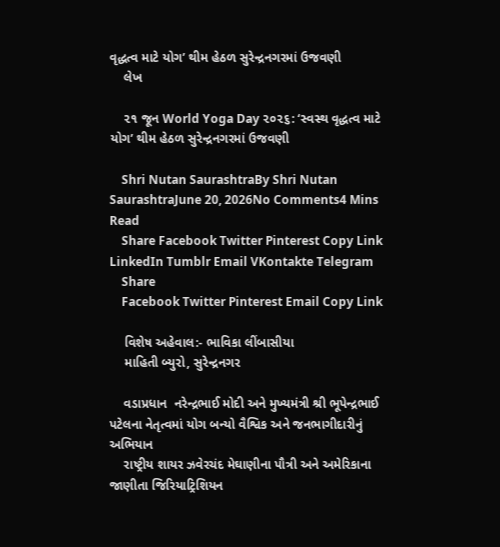વૃદ્ધત્વ માટે યોગ’ થીમ હેઠળ સુરેન્દ્રનગરમાં ઉજવણી
    લેખ

    ૨૧ જૂન World Yoga Day ૨૦૨૬: ‘સ્વસ્થ વૃદ્ધત્વ માટે યોગ’ થીમ હેઠળ સુરેન્દ્રનગરમાં ઉજવણી

    Shri Nutan SaurashtraBy Shri Nutan SaurashtraJune 20, 2026No Comments4 Mins Read
    Share Facebook Twitter Pinterest Copy Link LinkedIn Tumblr Email VKontakte Telegram
    Share
    Facebook Twitter Pinterest Email Copy Link

    વિશેષ અહેવાલ:- ભાવિકા લીંબાસીયા
    માહિતી બ્યુરો, સુરેન્દ્રનગર

    વડાપ્રધાન  નરેન્દ્રભાઈ મોદી અને મુખ્યમંત્રી શ્રી ભૂપેન્દ્રભાઈ પટેલના નેતૃત્વમાં યોગ બન્યો વૈશ્વિક અને જનભાગીદારીનું અભિયાન
    રાષ્ટ્રીય શાયર ઝવેરચંદ મેઘાણીના પૌત્રી અને અમેરિકાના જાણીતા જિરિયાટ્રિશિયન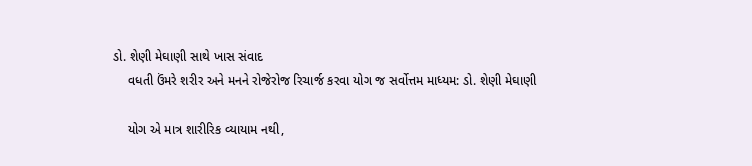ડો. શેણી મેઘાણી સાથે ખાસ સંવાદ
    વધતી ઉંમરે શરીર અને મનને રોજેરોજ રિચાર્જ કરવા યોગ જ સર્વોત્તમ માધ્યમ: ડો. શેણી મેઘાણી

    યોગ એ માત્ર શારીરિક વ્યાયામ નથી,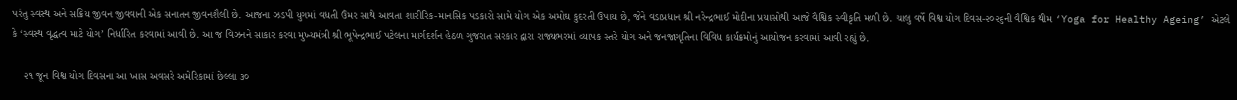પરંતુ સ્વસ્થ અને સક્રિય જીવન જીવવાની એક સનાતન જીવનશૈલી છે. આજના ઝડપી યુગમાં વધતી ઉંમર સાથે આવતા શારીરિક-માનસિક પડકારો સામે યોગ એક અમોઘ કુદરતી ઉપાય છે, જેને વડાપ્રધાન શ્રી નરેન્દ્રભાઈ મોદીના પ્રયાસોથી આજે વૈશ્વિક સ્વીકૃતિ મળી છે. ચાલુ વર્ષે વિશ્વ યોગ દિવસ-૨૦૨૬ની વૈશ્વિક થીમ ‘Yoga for Healthy Ageing’ એટલે કે ‘સ્વસ્થ વૃદ્ધત્વ માટે યોગ’ નિર્ધારિત કરવામાં આવી છે. આ જ વિઝનને સાકાર કરવા મુખ્યમંત્રી શ્રી ભૂપેન્દ્રભાઈ પટેલના માર્ગદર્શન હેઠળ ગુજરાત સરકાર દ્વારા રાજ્યભરમાં વ્યાપક સ્તરે યોગ અને જનજાગૃતિના વિવિધ કાર્યક્રમોનું આયોજન કરવામાં આવી રહ્યું છે.

    ૨૧ જૂન વિશ્વ યોગ દિવસના આ ખાસ અવસરે અમેરિકામાં છેલ્લા ૩૦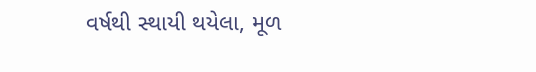વર્ષથી સ્થાયી થયેલા, મૂળ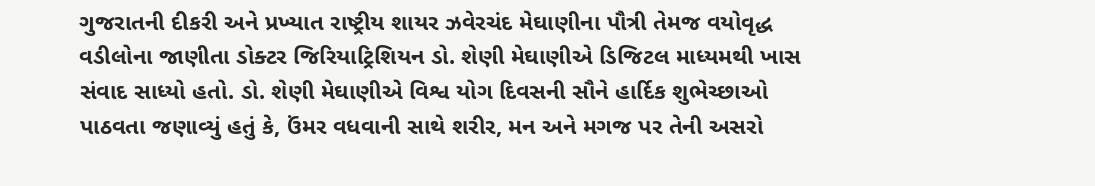ગુજરાતની દીકરી અને પ્રખ્યાત રાષ્ટ્રીય શાયર ઝવેરચંદ મેઘાણીના પૌત્રી તેમજ વયોવૃદ્ધ વડીલોના જાણીતા ડોક્ટર જિરિયાટ્રિશિયન ડો. શેણી મેઘાણીએ ડિજિટલ માધ્યમથી ખાસ સંવાદ સાધ્યો હતો. ડો. શેણી મેઘાણીએ વિશ્વ યોગ દિવસની સૌને હાર્દિક શુભેચ્છાઓ પાઠવતા જણાવ્યું હતું કે, ઉંમર વધવાની સાથે શરીર, મન અને મગજ પર તેની અસરો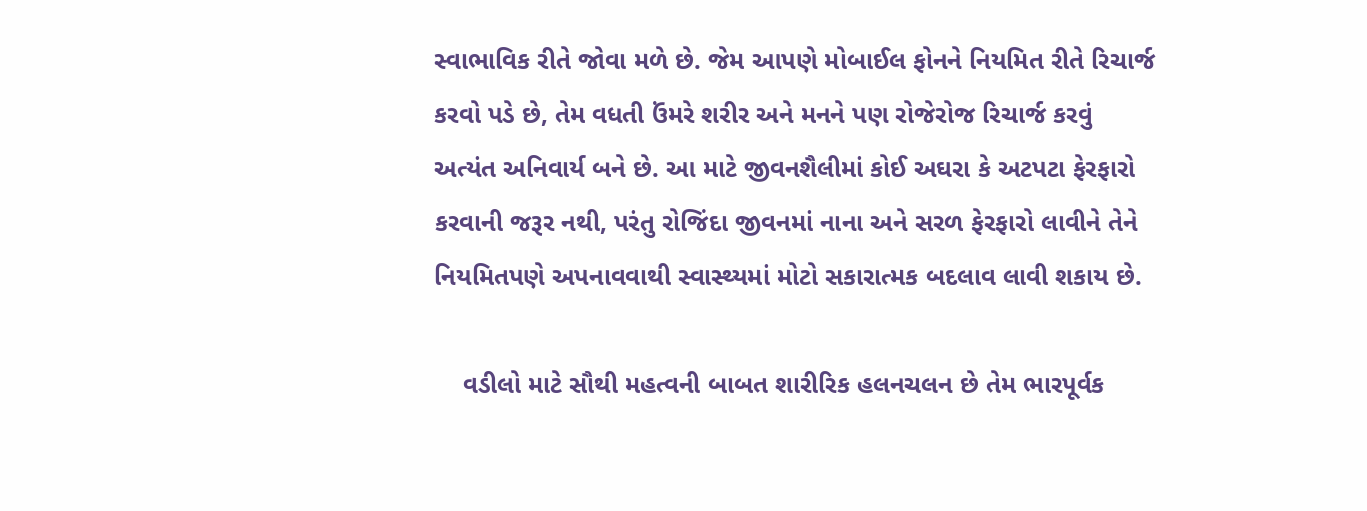સ્વાભાવિક રીતે જોવા મળે છે. જેમ આપણે મોબાઈલ ફોનને નિયમિત રીતે રિચાર્જ કરવો પડે છે, તેમ વધતી ઉંમરે શરીર અને મનને પણ રોજેરોજ રિચાર્જ કરવું અત્યંત અનિવાર્ય બને છે. આ માટે જીવનશૈલીમાં કોઈ અઘરા કે અટપટા ફેરફારો કરવાની જરૂર નથી, પરંતુ રોજિંદા જીવનમાં નાના અને સરળ ફેરફારો લાવીને તેને નિયમિતપણે અપનાવવાથી સ્વાસ્થ્યમાં મોટો સકારાત્મક બદલાવ લાવી શકાય છે.

    વડીલો માટે સૌથી મહત્વની બાબત શારીરિક હલનચલન છે તેમ ભારપૂર્વક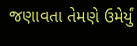જણાવતા તેમણે ઉમેર્યું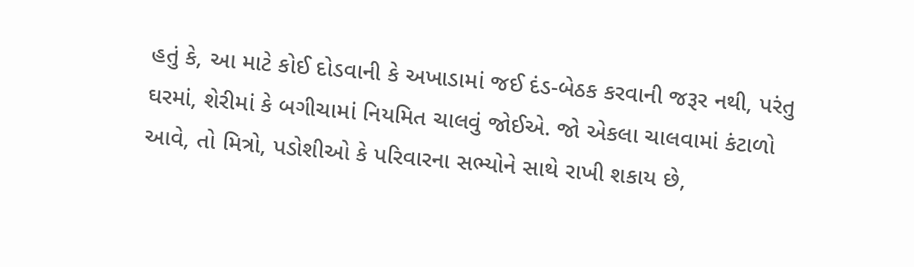હતું કે, આ માટે કોઈ દોડવાની કે અખાડામાં જઈ દંડ-બેઠક કરવાની જરૂર નથી, પરંતુ ઘરમાં, શેરીમાં કે બગીચામાં નિયમિત ચાલવું જોઈએ. જો એકલા ચાલવામાં કંટાળો આવે, તો મિત્રો, પડોશીઓ કે પરિવારના સભ્યોને સાથે રાખી શકાય છે,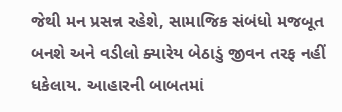જેથી મન પ્રસન્ન રહેશે, સામાજિક સંબંધો મજબૂત બનશે અને વડીલો ક્યારેય બેઠાડું જીવન તરફ નહીં ધકેલાય. આહારની બાબતમાં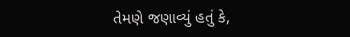તેમણે જણાવ્યું હતું કે,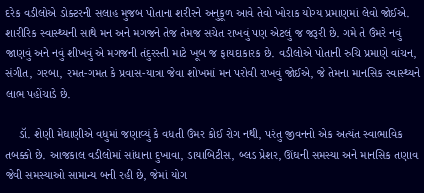દરેક વડીલોએ ડોક્ટરની સલાહ મુજબ પોતાના શરીરને અનુકૂળ આવે તેવો ખોરાક યોગ્ય પ્રમાણમાં લેવો જોઈએ. શારીરિક સ્વાસ્થ્યની સાથે મન અને મગજને તેજ તેમજ સચેત રાખવું પણ એટલું જ જરૂરી છે. ગમે તે ઉંમરે નવું જાણવું અને નવું શીખવું એ મગજની તંદુરસ્તી માટે ખૂબ જ ફાયદાકારક છે. વડીલોએ પોતાની રુચિ પ્રમાણે વાંચન, સંગીત, ગરબા, રમત-ગમત કે પ્રવાસ-યાત્રા જેવા શોખમાં મન પરોવી રાખવું જોઈએ, જે તેમના માનસિક સ્વાસ્થ્યને લાભ પહોંચાડે છે.

    ડૉ. શેણી મેઘાણીએ વધુમાં જણાવ્યું કે વધતી ઉંમર કોઈ રોગ નથી, પરંતુ જીવનનો એક અત્યંત સ્વાભાવિક તબક્કો છે. આજકાલ વડીલોમાં સાંધાના દુખાવા, ડાયાબિટીસ, બ્લડ પ્રેશર, ઊંઘની સમસ્યા અને માનસિક તણાવ જેવી સમસ્યાઓ સામાન્ય બની રહી છે, જેમાં યોગ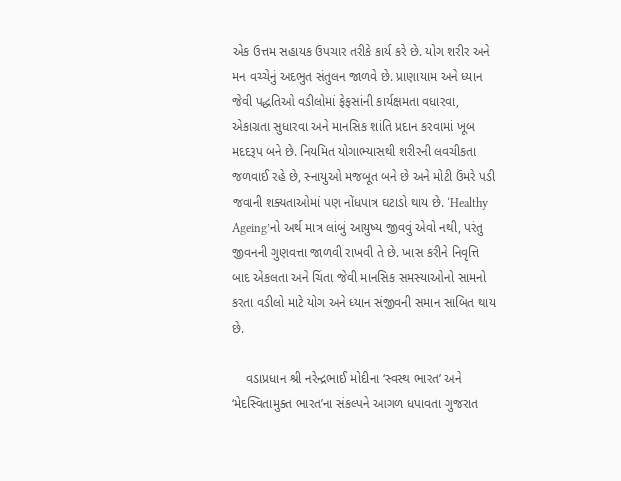એક ઉત્તમ સહાયક ઉપચાર તરીકે કાર્ય કરે છે. યોગ શરીર અને મન વચ્ચેનું અદભુત સંતુલન જાળવે છે. પ્રાણાયામ અને ધ્યાન જેવી પદ્ધતિઓ વડીલોમાં ફેફસાંની કાર્યક્ષમતા વધારવા, એકાગ્રતા સુધારવા અને માનસિક શાંતિ પ્રદાન કરવામાં ખૂબ મદદરૂપ બને છે. નિયમિત યોગાભ્યાસથી શરીરની લવચીકતા જળવાઈ રહે છે, સ્નાયુઓ મજબૂત બને છે અને મોટી ઉંમરે પડી જવાની શક્યતાઓમાં પણ નોંધપાત્ર ઘટાડો થાય છે. ‘Healthy Ageing’નો અર્થ માત્ર લાંબું આયુષ્ય જીવવું એવો નથી, પરંતુ જીવનની ગુણવત્તા જાળવી રાખવી તે છે. ખાસ કરીને નિવૃત્તિ બાદ એકલતા અને ચિંતા જેવી માનસિક સમસ્યાઓનો સામનો કરતા વડીલો માટે યોગ અને ધ્યાન સંજીવની સમાન સાબિત થાય છે.

    વડાપ્રધાન શ્રી નરેન્દ્રભાઈ મોદીના ‘સ્વસ્થ ભારત’ અને ‘મેદસ્વિતામુક્ત ભારત’ના સંકલ્પને આગળ ધપાવતા ગુજરાત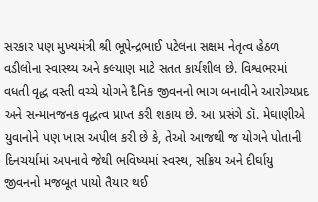સરકાર પણ મુખ્યમંત્રી શ્રી ભૂપેન્દ્રભાઈ પટેલના સક્ષમ નેતૃત્વ હેઠળ વડીલોના સ્વાસ્થ્ય અને કલ્યાણ માટે સતત કાર્યશીલ છે. વિશ્વભરમાં વધતી વૃદ્ધ વસ્તી વચ્ચે યોગને દૈનિક જીવનનો ભાગ બનાવીને આરોગ્યપ્રદ અને સન્માનજનક વૃદ્ધત્વ પ્રાપ્ત કરી શકાય છે. આ પ્રસંગે ડૉ. મેઘાણીએ યુવાનોને પણ ખાસ અપીલ કરી છે કે, તેઓ આજથી જ યોગને પોતાની દિનચર્યામાં અપનાવે જેથી ભવિષ્યમાં સ્વસ્થ, સક્રિય અને દીર્ઘાયુ જીવનનો મજબૂત પાયો તૈયાર થઈ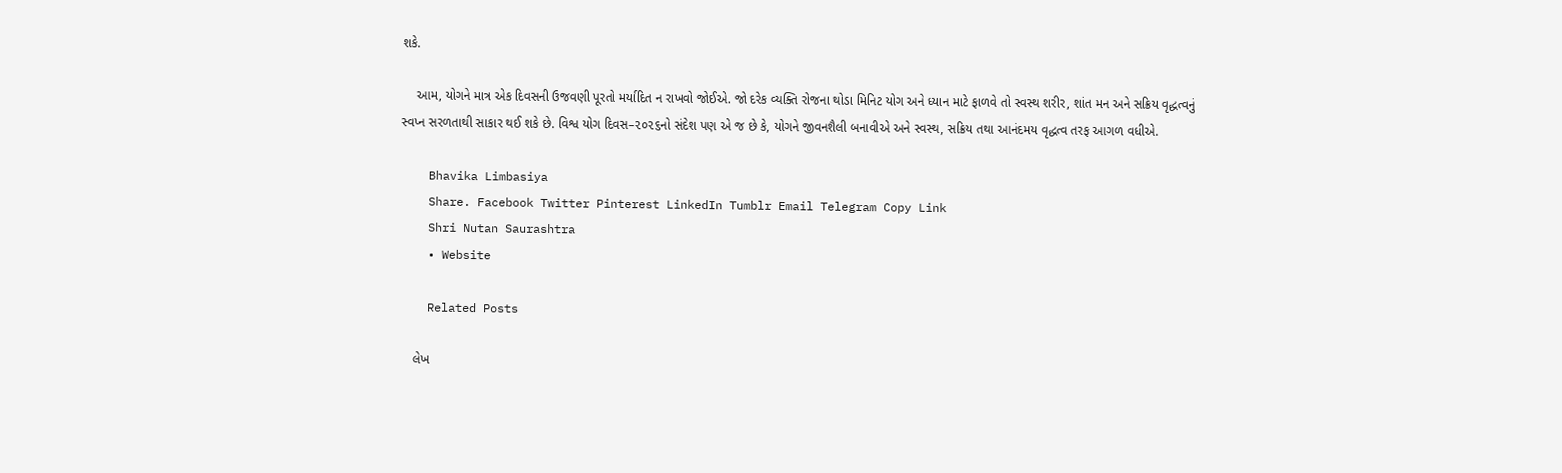શકે.

    આમ, યોગને માત્ર એક દિવસની ઉજવણી પૂરતો મર્યાદિત ન રાખવો જોઈએ. જો દરેક વ્યક્તિ રોજના થોડા મિનિટ યોગ અને ધ્યાન માટે ફાળવે તો સ્વસ્થ શરીર, શાંત મન અને સક્રિય વૃદ્ધત્વનું સ્વપ્ન સરળતાથી સાકાર થઈ શકે છે. વિશ્વ યોગ દિવસ–૨૦૨૬નો સંદેશ પણ એ જ છે કે, યોગને જીવનશૈલી બનાવીએ અને સ્વસ્થ, સક્રિય તથા આનંદમય વૃદ્ધત્વ તરફ આગળ વધીએ.

    Bhavika Limbasiya
    Share. Facebook Twitter Pinterest LinkedIn Tumblr Email Telegram Copy Link
    Shri Nutan Saurashtra
    • Website

    Related Posts

    લેખ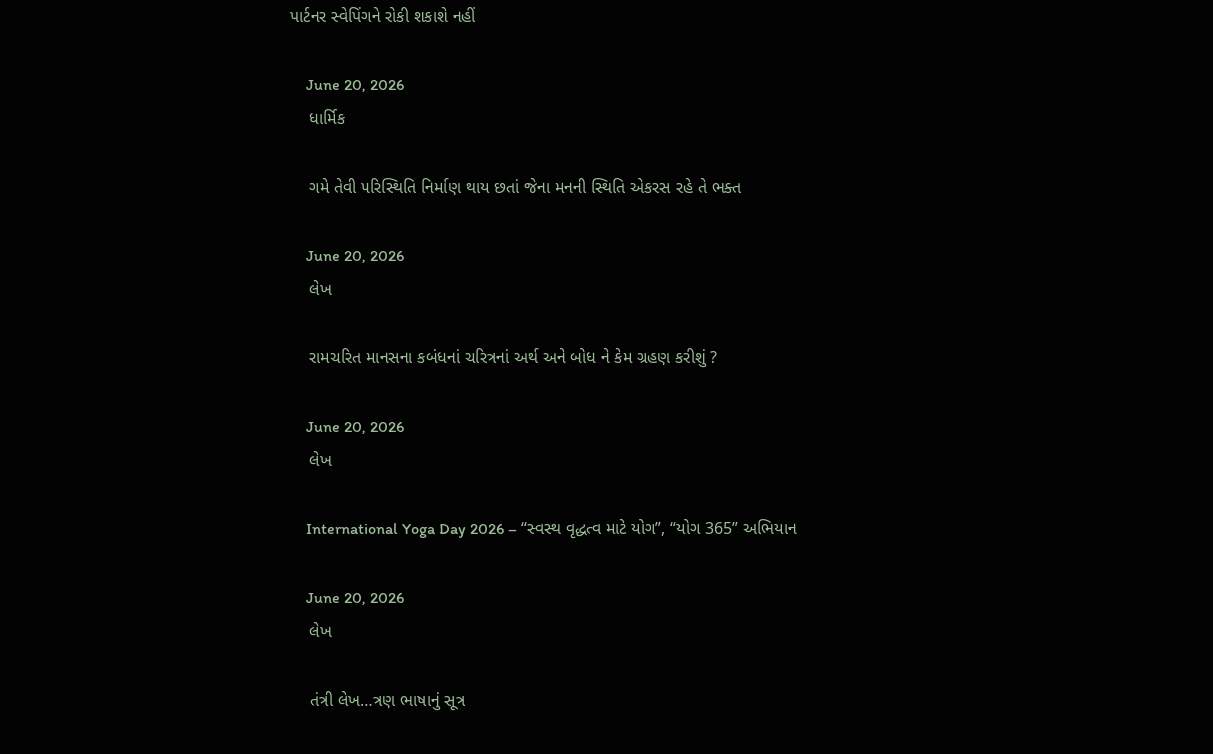પાર્ટનર સ્વેપિંગને રોકી શકાશે નહીં

    June 20, 2026
    ધાર્મિક

    ગમે તેવી ૫રિસ્થિતિ નિર્માણ થાય છતાં જેના મનની સ્થિતિ એકરસ રહે તે ભક્ત

    June 20, 2026
    લેખ

    રામચરિત માનસના કબંધનાં ચરિત્રનાં અર્થ અને બોધ ને કેમ ગ્રહણ કરીશું ?

    June 20, 2026
    લેખ

    International Yoga Day 2026 – “સ્વસ્થ વૃદ્ધત્વ માટે યોગ”, “યોગ 365” અભિયાન

    June 20, 2026
    લેખ

    તંત્રી લેખ…ત્રણ ભાષાનું સૂત્ર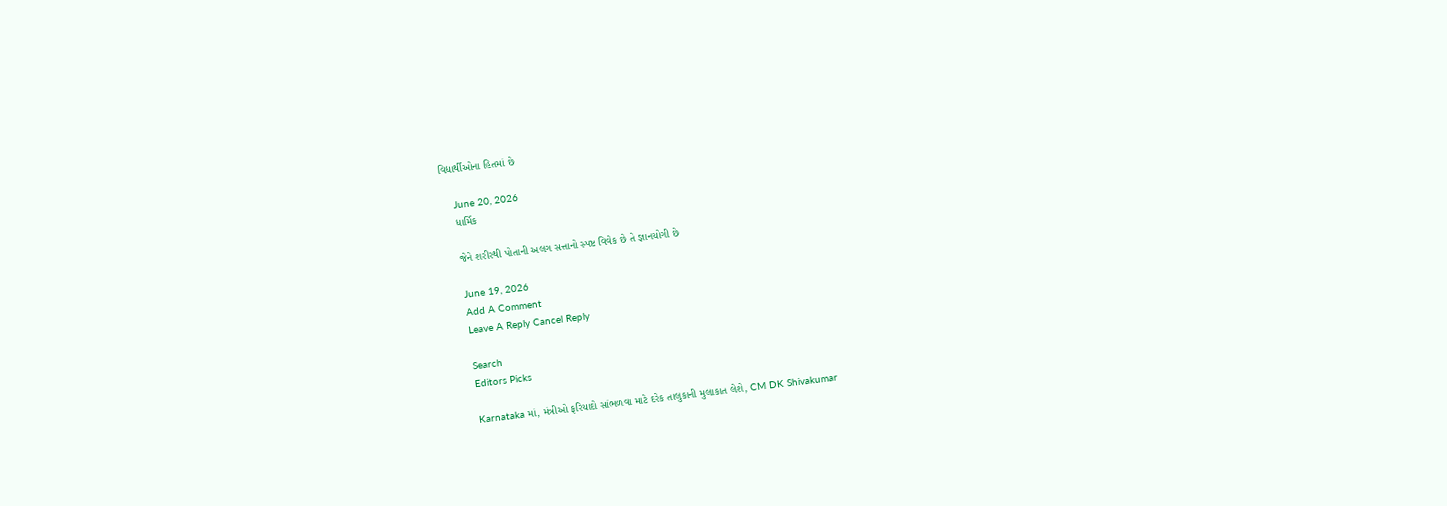વિદ્યાર્થીઓના હિતમાં છે

    June 20, 2026
    ધાર્મિક

    જેને શરીરથી પોતાની અલગ સત્તાનો સ્પષ્ટ વિવેક છે તે જ્ઞાનયોગી છે

    June 19, 2026
    Add A Comment
    Leave A Reply Cancel Reply

    Search
    Editors Picks

    Karnataka માં, મંત્રીઓ ફરિયાદો સાંભળવા માટે દરેક તાલુકાની મુલાકાત લેશે, CM DK Shivakumar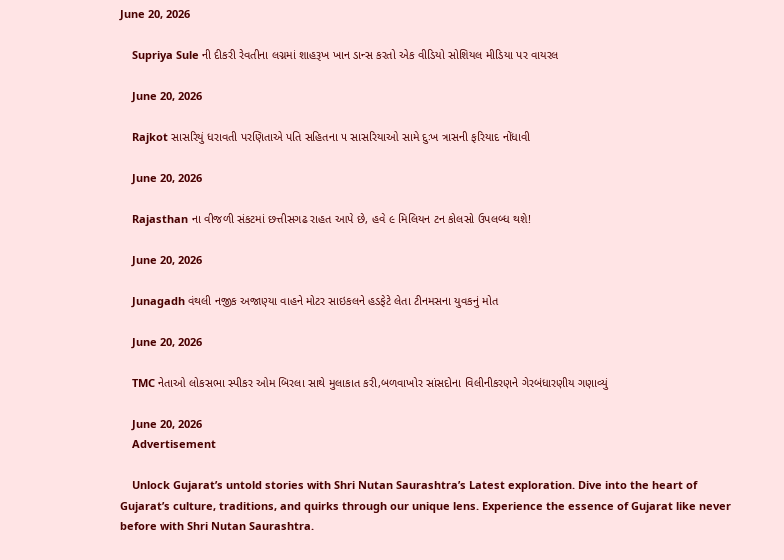June 20, 2026

    Supriya Sule ની દીકરી રેવતીના લગ્નમાં શાહરૂખ ખાન ડાન્સ કરતો એક વીડિયો સોશિયલ મીડિયા પર વાયરલ

    June 20, 2026

    Rajkot સાસરિયું ધરાવતી પરણિતાએ પતિ સહિતના ૫ સાસરિયાઓ સામે દુઃખ ત્રાસની ફરિયાદ નોંધાવી

    June 20, 2026

    Rajasthan ના વીજળી સંકટમાં છત્તીસગઢ રાહત આપે છે, હવે ૯ મિલિયન ટન કોલસો ઉપલબ્ધ થશે!

    June 20, 2026

    Junagadh વંથલી નજીક અજાણ્યા વાહને મોટર સાઇકલને હડફેટે લેતા ટીનમસના યુવકનું મોત

    June 20, 2026

    TMC નેતાઓ લોકસભા સ્પીકર ઓમ બિરલા સાથે મુલાકાત કરી,બળવાખોર સાંસદોના વિલીનીકરણને ગેરબંધારણીય ગણાવ્યું

    June 20, 2026
    Advertisement

    Unlock Gujarat’s untold stories with Shri Nutan Saurashtra’s Latest exploration. Dive into the heart of Gujarat’s culture, traditions, and quirks through our unique lens. Experience the essence of Gujarat like never before with Shri Nutan Saurashtra.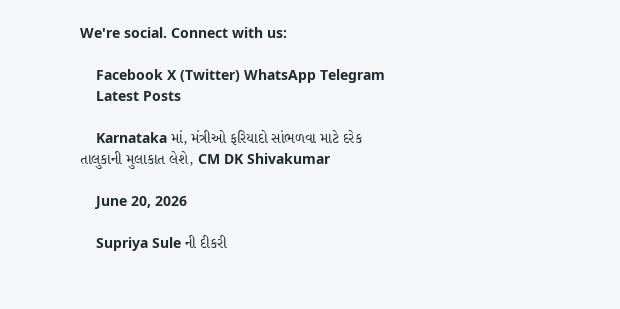We're social. Connect with us:

    Facebook X (Twitter) WhatsApp Telegram
    Latest Posts

    Karnataka માં, મંત્રીઓ ફરિયાદો સાંભળવા માટે દરેક તાલુકાની મુલાકાત લેશે, CM DK Shivakumar

    June 20, 2026

    Supriya Sule ની દીકરી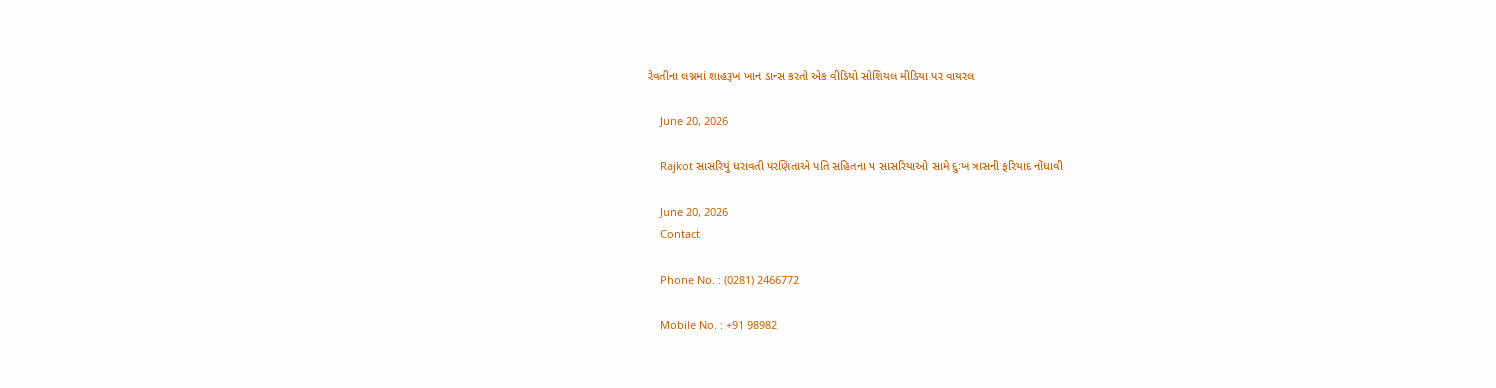રેવતીના લગ્નમાં શાહરૂખ ખાન ડાન્સ કરતો એક વીડિયો સોશિયલ મીડિયા પર વાયરલ

    June 20, 2026

    Rajkot સાસરિયું ધરાવતી પરણિતાએ પતિ સહિતના ૫ સાસરિયાઓ સામે દુઃખ ત્રાસની ફરિયાદ નોંધાવી

    June 20, 2026
    Contact

    Phone No. : (0281) 2466772

    Mobile No. : +91 98982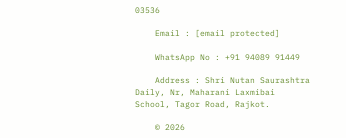03536

    Email : [email protected]

    WhatsApp No : +91 94089 91449

    Address : Shri Nutan Saurashtra Daily, Nr, Maharani Laxmibai School, Tagor Road, Rajkot.

    © 2026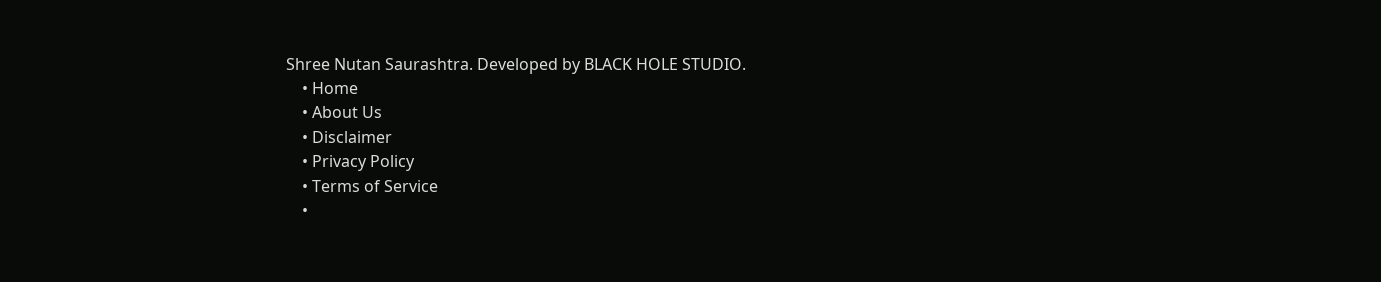Shree Nutan Saurashtra. Developed by BLACK HOLE STUDIO.
    • Home
    • About Us
    • Disclaimer
    • Privacy Policy
    • Terms of Service
    •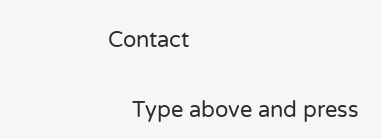Contact

    Type above and press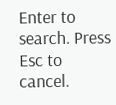Enter to search. Press Esc to cancel.